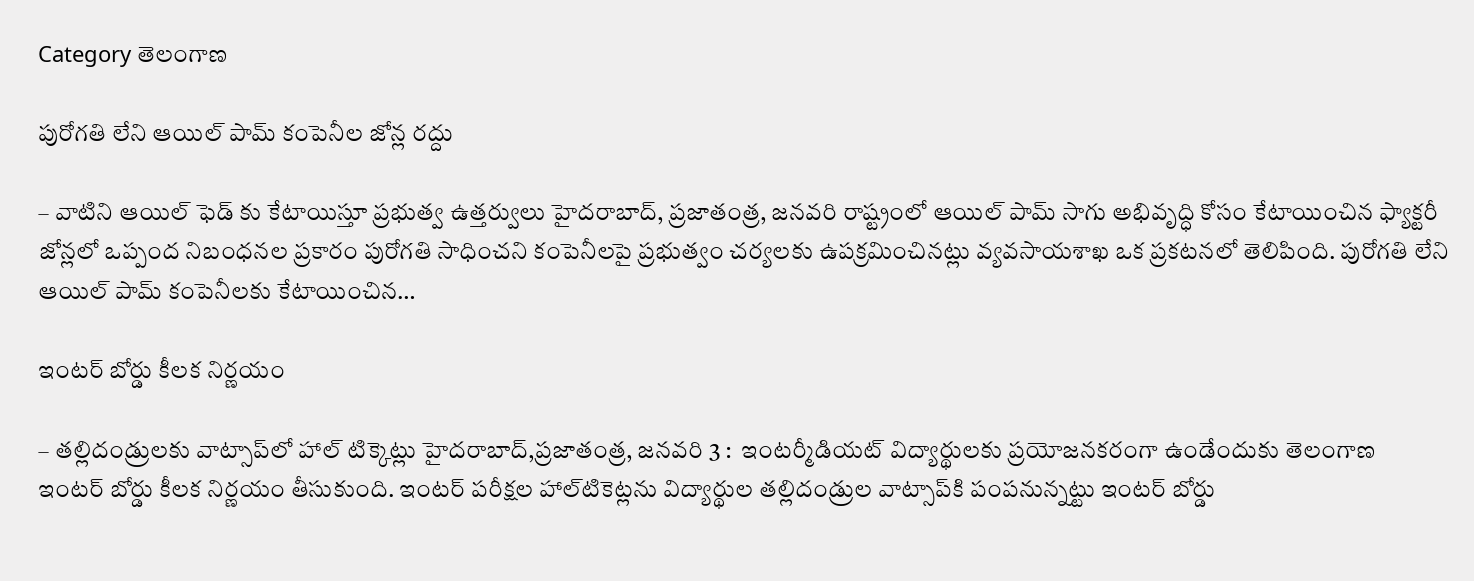Category తెలంగాణ

పురోగతి లేని ఆయిల్ పామ్ కంపెనీల జోన్ల రద్దు

– వాటిని ఆయిల్ ఫెడ్ కు కేటాయిస్తూ ప్రభుత్వ ఉత్తర్వులు హైద‌రాబాద్‌, ప్ర‌జాతంత్ర‌, జ‌న‌వ‌రి రాష్ట్రంలో ఆయిల్ పామ్ సాగు అభివృద్ధి కోసం కేటాయించిన ఫ్యాక్టరీ జోన్లలో ఒప్పంద నిబంధనల ప్రకారం పురోగతి సాధించని కంపెనీలపై ప్రభుత్వం చర్యలకు ఉపక్రమించినట్లు వ్యవసాయశాఖ ఒక ప్ర‌క‌ట‌న‌లో తెలిపింది. పురోగతి లేని ఆయిల్ పామ్ కంపెనీలకు కేటాయించిన…

ఇం‌టర్‌ ‌బోర్డు కీలక నిర్ణయం

– తల్లిదండ్రులకు వాట్సాప్‌లో హాల్‌ ‌టిక్కెట్లు హైదరాబాద్‌,ప్రజాతంత్ర, జనవరి 3 :  ఇంటర్మీడియట్‌ ‌విద్యార్థులకు ప్రయోజనకరంగా ఉండేందుకు తెలంగాణ ఇంటర్‌ ‌బోర్డు కీలక నిర్ణయం తీసుకుంది. ఇంటర్‌ ‌పరీక్షల హాల్‌టికెట్లను విద్యార్థుల తల్లిదండ్రుల వాట్సాప్‌కి పంపనున్నట్టు ఇంటర్‌ ‌బోర్డు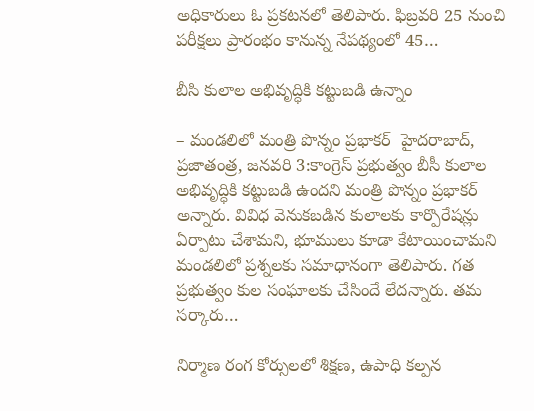అధికారులు ఓ ప్రకటనలో తెలిపారు. ఫిబ్రవరి 25 నుంచి పరీక్షలు ప్రారంభం కానున్న నేపథ్యంలో 45…

బీసి కులాల అభివృద్ధికి కట్టుబడి ఉన్నాం

– మండలిలో మంత్రి పొన్నం ప్రభాకర్‌  హైదరాబాద్‌, ప్రజాతంత్ర, జనవరి 3:కాంగ్రెస్‌ ‌ప్రభుత్వం బీసీ కులాల అభివృద్ధికి కట్టుబడి ఉందని మంత్రి పొన్నం ప్రభాకర్‌ అన్నారు. వివిధ వెనుకబడిన కులాలకు కార్పొరేషన్లు ఏర్పాటు చేశామని, భూములు కూడా కేటాయించామని మండలిలో ప్రశ్నలకు సమాధానంగా తెలిపారు. గత ప్రభుత్వం కుల సంఘాలకు చేసిందే లేదన్నారు. తమ సర్కారు…

నిర్మాణ రంగ కోర్సుల‌లో శిక్ష‌ణ‌, ఉపాధి క‌ల్ప‌న‌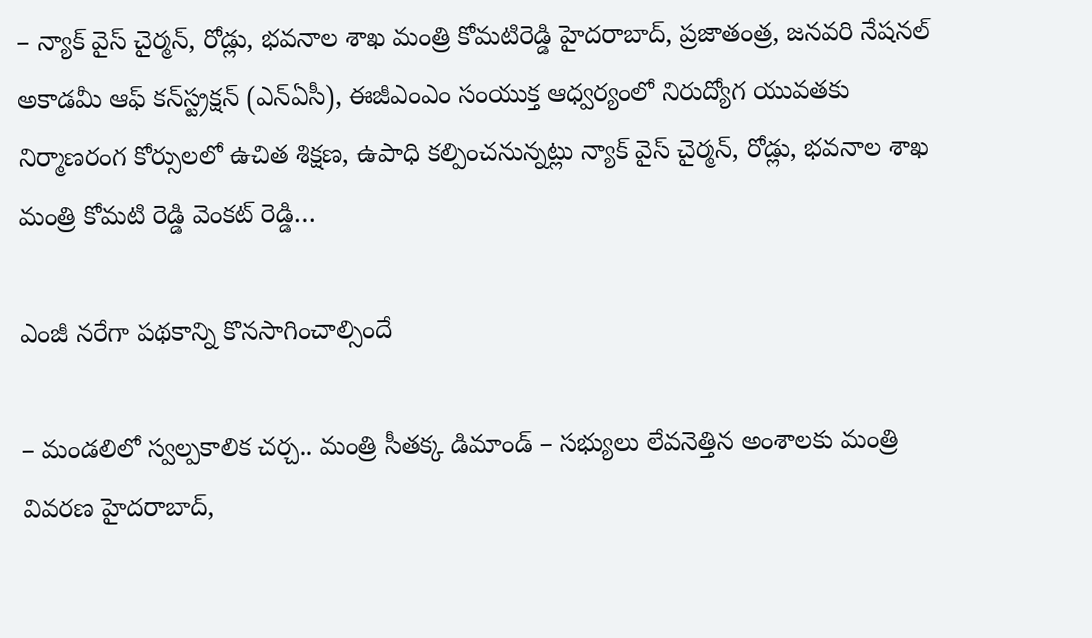– న్యాక్ వైస్ చైర్మన్, రోడ్లు, భవనాల శాఖ మంత్రి కోమటిరెడ్డి హైద‌రాబాద్‌, ప్ర‌జాతంత్ర‌, జ‌న‌వ‌రి నేషనల్ అకాడమీ ఆఫ్ కన్‌స్ట్ర‌క్ష‌న్‌ (ఎన్ఏసీ), ఈజీఎంఎం సంయుక్త ఆధ్వర్యంలో నిరుద్యోగ యువతకు నిర్మాణరంగ కోర్సులలో ఉచిత శిక్షణ, ఉపాధి కల్పించ‌నున్న‌ట్లు న్యాక్ వైస్ చైర్మన్, రోడ్లు, భవనాల శాఖ మంత్రి కోమటి రెడ్డి వెంకట్ రెడ్డి…

ఎంజీ న‌రేగా ప‌థ‌కాన్ని కొన‌సాగించాల్సిందే

– మండలిలో స్వల్పకాలిక చర్చ.. మంత్రి సీత‌క్క డిమాండ్‌ – సభ్యులు లేవనెత్తిన అంశాలకు మంత్రి వివరణ హైద‌రాబాద్‌,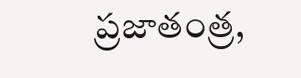ప్ర‌జాతంత్ర‌,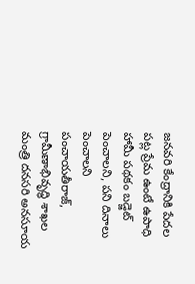జ‌న‌వ‌రి కేంద్రానికి పేదల పట్ల ప్రేమ ఉంటే ఉపాధి హామీ ప‌థ‌కం బడ్జెట్ పెంచాల‌ని, ప‌ని దినాలు పెంచాల‌ని పంచాయ‌తీరాజ్‌, గ్రామీణాభివృద్ధి శాఖ‌ల మంత్రి ద‌న‌స‌రి అన‌సూయ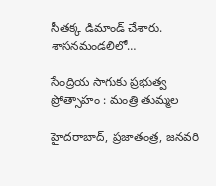సీత‌క్క డిమాండ్ చేశారు. శాస‌న‌మండ‌లిలో…

సేంద్రియ సాగుకు ప్రభుత్వ ప్రోత్సాహం : మంత్రి తుమ్మల

హైదరాబాద్‌, ప్రజాతంత్ర, జనవరి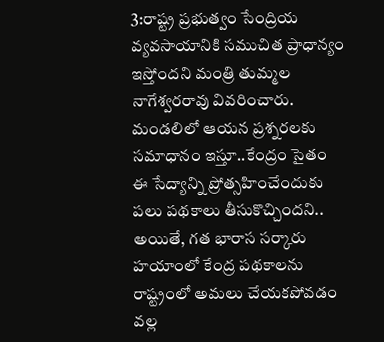3:రాష్ట్ర ప్రభుత్వం సేంద్రియ వ్యవసాయానికి సముచిత ప్రాధాన్యం ఇస్తోందని మంత్రి తుమ్మల నాగేశ్వరరావు వివరించారు. మండలిలో ఆయన ప్రశ్నరలకు సమాధానం ఇస్తూ..కేంద్రం సైతం ఈ సేద్యాన్ని ప్రోత్సహించేందుకు పలు పథకాలు తీసుకొచ్చిందని.. అయితే, గత భారాస సర్కారు హయాంలో కేంద్ర పథకాలను రాష్ట్రంలో అమలు చేయకపోవడం వల్ల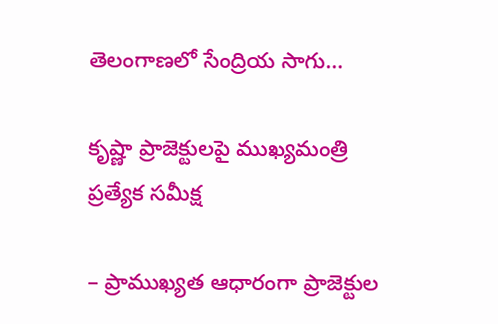తెలంగాణలో సేంద్రియ సాగు…

కృష్ణా ప్రాజెక్టులపై ముఖ్య‌మంత్రి ప్ర‌త్యేక స‌మీక్ష‌

– ప్రాముఖ్య‌త ఆధారంగా ప్రాజెక్టుల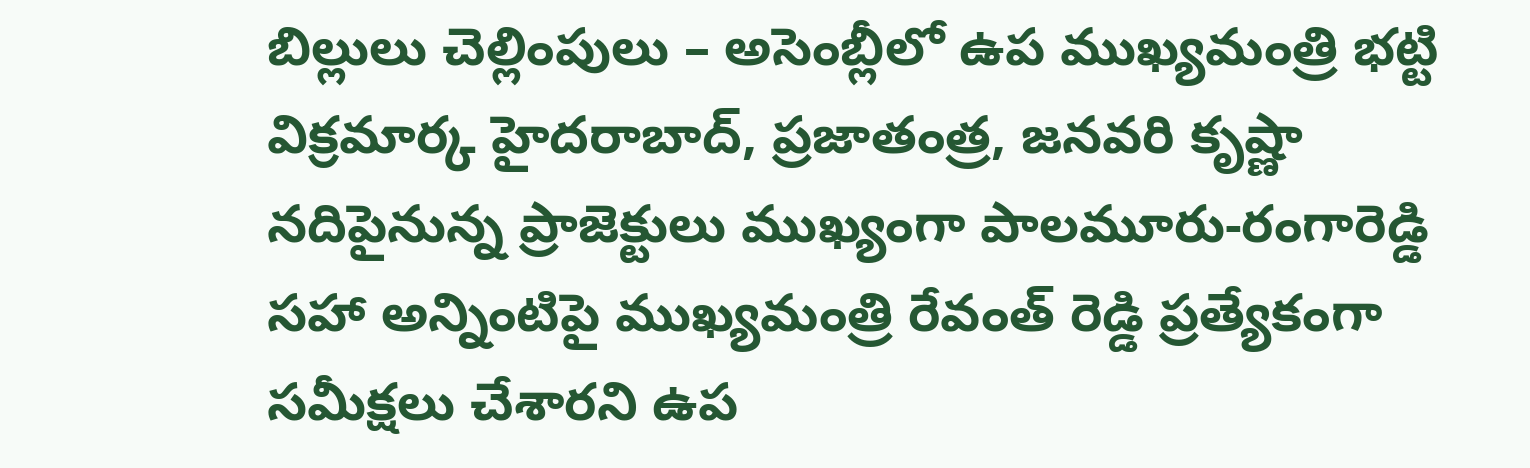బిల్లులు చెల్లింపులు – అసెంబ్లీలో ఉప ముఖ్య‌మంత్రి భ‌ట్టి విక్ర‌మార్క‌ హైద‌రాబాద్‌, ప్ర‌జాతంత్ర‌, జ‌న‌వ‌రి కృష్ణా న‌దిపైనున్న ప్రాజెక్టులు ముఖ్యంగా పాల‌మూరు-రంగారెడ్డి స‌హా అన్నింటిపై ముఖ్య‌మంత్రి రేవంత్ రెడ్డి ప్ర‌త్యేకంగా స‌మీక్ష‌లు చేశారని ఉప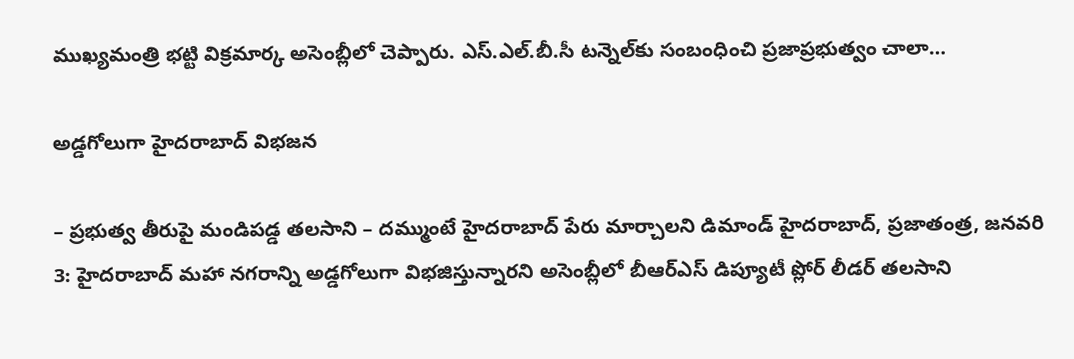ముఖ్య‌మంత్రి భ‌ట్టి విక్ర‌మార్క అసెంబ్లీలో చెప్పారు. ఎస్.ఎల్.బీ.సీ ట‌న్నెల్‌కు సంబంధించి ప్ర‌జాప్రభుత్వం చాలా…

అడ్డగోలుగా హైదరాబాద్‌ ‌విభజన

– ప్రభుత్వ తీరుపై మండిపడ్డ తలసాని – దమ్ముంటే హైదరాబాద్‌ ‌పేరు మార్చాలని డిమాండ్‌ ‌హైదరాబాద్‌, ప్రజాతంత్ర, జనవరి 3: హైదరాబాద్‌ ‌మహా నగరాన్ని అడ్డగోలుగా విభజిస్తున్నారని అసెంబ్లీలో బీఆర్‌ఎస్‌ ‌డిప్యూటీ ప్లోర్‌ ‌లీడర్‌ ‌తలసాని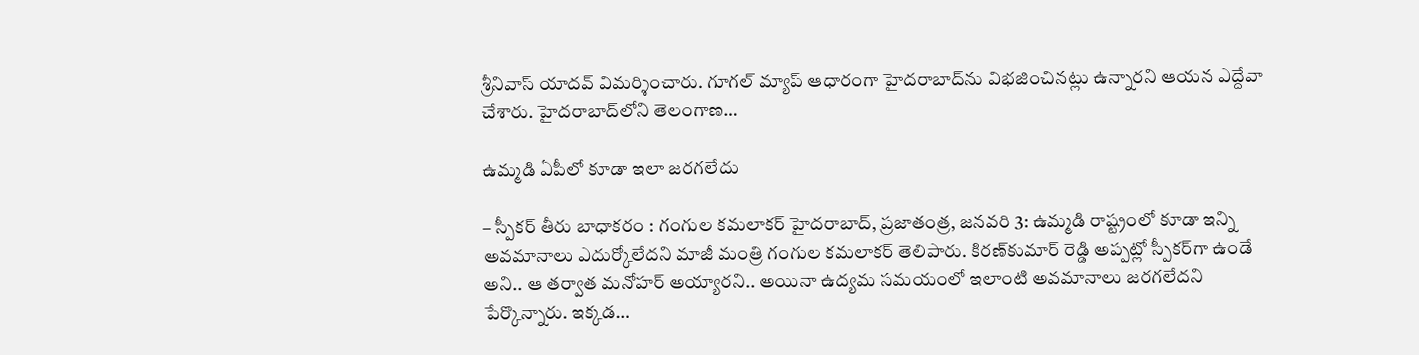శ్రీనివాస్‌ ‌యాదవ్‌ ‌విమర్శించారు. గూగల్‌ ‌మ్యాప్‌ ఆధారంగా హైదరాబాద్‌ను విభజించినట్లు ఉన్నారని ఆయన ఎద్దేవా చేశారు. హైదరాబాద్‌లోని తెలంగాణ…

ఉమ్మడి ఏపీలో కూడా ఇలా జరగలేదు

– స్పీకర్‌ ‌తీరు బాధాకరం : గంగుల కమలాకర్‌ ‌హైదరాబాద్‌, ప్రజాతంత్ర, జనవరి 3: ఉమ్మడి రాష్ట్రంలో కూడా ఇన్ని అవమానాలు ఎదుర్కోలేదని మాజీ మంత్రి గంగుల కమలాకర్‌ ‌తెలిపారు. కిరణ్‌కుమార్‌ ‌రెడ్డి అప్పట్లో స్పీకర్‌గా ఉండే అని.. ఆ తర్వాత మనోహర్‌ అయ్యారని.. అయినా ఉద్యమ సమయంలో ఇలాంటి అవమానాలు జరగలేదని పేర్కొన్నారు. ఇక్కడ…